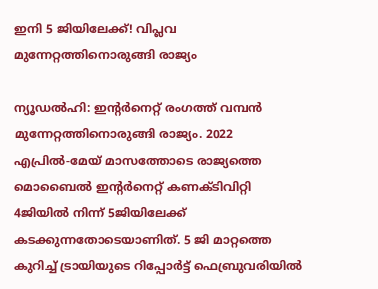ഇനി 5 ജിയിലേക്ക്! വിപ്ലവ മുന്നേറ്റത്തിനൊരുങ്ങി രാജ്യം

ന്യൂഡല്‍ഹി: ഇന്റര്‍നെറ്റ് രംഗത്ത് വമ്പന്‍ മുന്നേറ്റത്തിനൊരുങ്ങി രാജ്യം. 2022 എപ്രില്‍-മേയ് മാസത്തോടെ രാജ്യത്തെ മൊബൈല്‍ ഇന്റര്‍നെറ്റ് കണക്ടിവിറ്റി 4ജിയില്‍ നിന്ന് 5ജിയിലേക്ക് കടക്കുന്നതോടെയാണിത്. 5 ജി മാറ്റത്തെ കുറിച്ച് ട്രായിയുടെ റിപ്പോര്‍ട്ട് ഫെബ്രുവരിയില്‍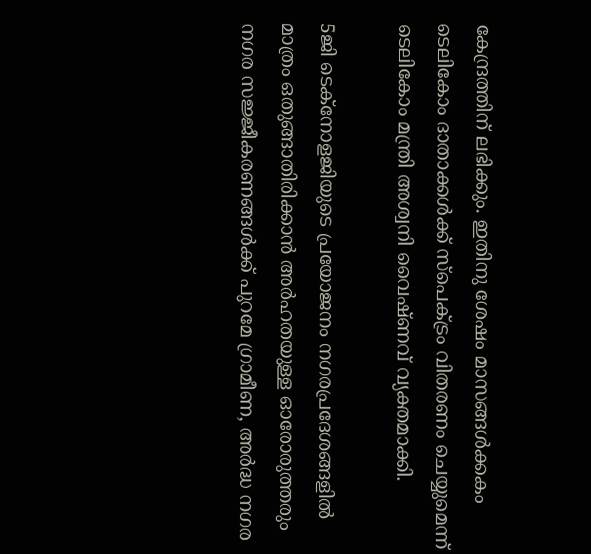കേന്ദ്രത്തിന് ലഭിക്കും. ഇതിനു ശേഷം മാസങ്ങള്‍ക്കകം ടെലികോം ദാതാക്കള്‍ക്ക് സ്പെക്ട്രം വിതരണം ചെയ്യുമെന്ന് ടെലികോം മന്ത്രി അശ്വനി വൈഷ്ണവ് വ്യക്തമാക്കി.

5ജി ടെക്നോളജിയുടെ പ്രയോജനം നഗരപ്രദേശങ്ങളില്‍ മാത്രം ഒതുങ്ങാതിരിക്കാന്‍ അര്‍ഹതയുള്ള ഓരോരുത്തരും നഗര സജ്ജീകരണങ്ങള്‍ക്ക് പുറമേ ഗ്രാമീണ, അര്‍ദ്ധ നഗര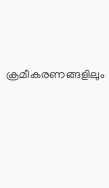ക്രമീകരണങ്ങളിലും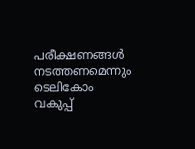പരീക്ഷണങ്ങള്‍ നടത്തണമെന്നും ടെലികോം വകുപ്പ്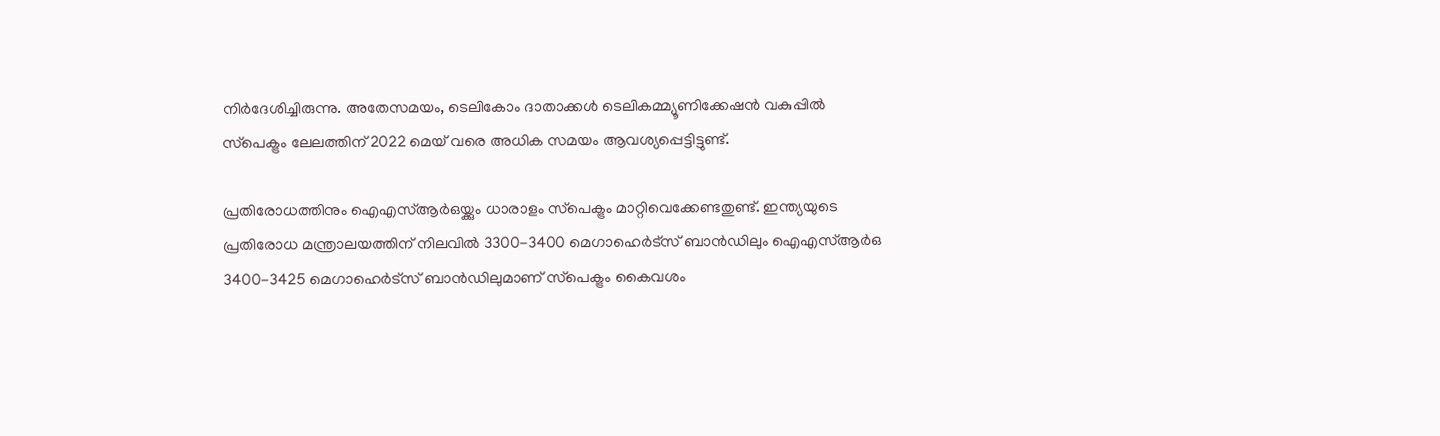നിര്‍ദേശിച്ചിരുന്നു. അതേസമയം, ടെലികോം ദാതാക്കള്‍ ടെലികമ്മ്യൂണിക്കേഷന്‍ വകുപ്പില്‍ സ്‌പെക്ട്രം ലേലത്തിന് 2022 മെയ് വരെ അധിക സമയം ആവശ്യപ്പെട്ടിട്ടുണ്ട്.

പ്രതിരോധത്തിനും ഐഎസ്ആര്‍ഒയ്ക്കും ധാരാളം സ്‌പെക്ട്രം മാറ്റിവെക്കേണ്ടതുണ്ട്. ഇന്ത്യയുടെ പ്രതിരോധ മന്ത്രാലയത്തിന് നിലവില്‍ 3300-3400 മെഗാഹെര്‍ട്‌സ് ബാന്‍ഡിലും ഐഎസ്ആര്‍ഒ 3400-3425 മെഗാഹെര്‍ട്‌സ് ബാന്‍ഡിലുമാണ് സ്‌പെക്ട്രം കൈവശം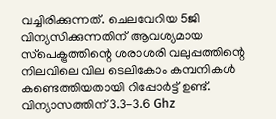വച്ചിരിക്കുന്നത്. ചെലവേറിയ 5ജി വിന്യസിക്കുന്നതിന് ആവശ്യമായ സ്‌പെക്ട്രത്തിന്റെ ശരാശരി വലുപ്പത്തിന്റെ നിലവിലെ വില ടെലികോം കമ്പനികള്‍ കണ്ടെത്തിയതായി റിപ്പോര്‍ട്ട് ഉണ്ട്. വിന്യാസത്തിന് 3.3-3.6 Ghz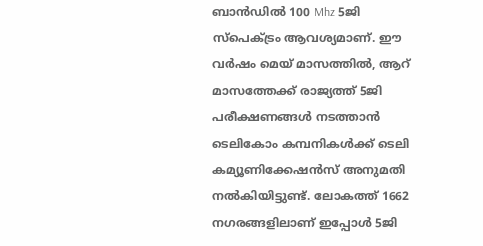ബാന്‍ഡില്‍ 100 Mhz 5ജി സ്‌പെക്ട്രം ആവശ്യമാണ്. ഈ വര്‍ഷം മെയ് മാസത്തില്‍, ആറ് മാസത്തേക്ക് രാജ്യത്ത് 5ജി പരീക്ഷണങ്ങള്‍ നടത്താന്‍ ടെലികോം കമ്പനികള്‍ക്ക് ടെലി കമ്യൂണിക്കേഷന്‍സ് അനുമതി നല്‍കിയിട്ടുണ്ട്. ലോകത്ത് 1662 നഗരങ്ങളിലാണ് ഇപ്പോള്‍ 5ജി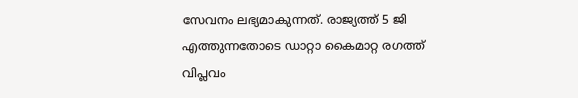സേവനം ലഭ്യമാകുന്നത്. രാജ്യത്ത് 5 ജി എത്തുന്നതോടെ ഡാറ്റാ കൈമാറ്റ രഗത്ത് വിപ്ലവം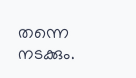തന്നെ നടക്കും.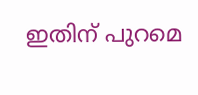ഇതിന് പുറമെ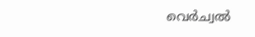വെര്‍ച്വല്‍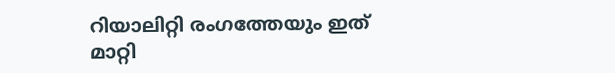റിയാലിറ്റി രംഗത്തേയും ഇത് മാറ്റി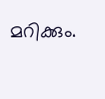മറിക്കും.